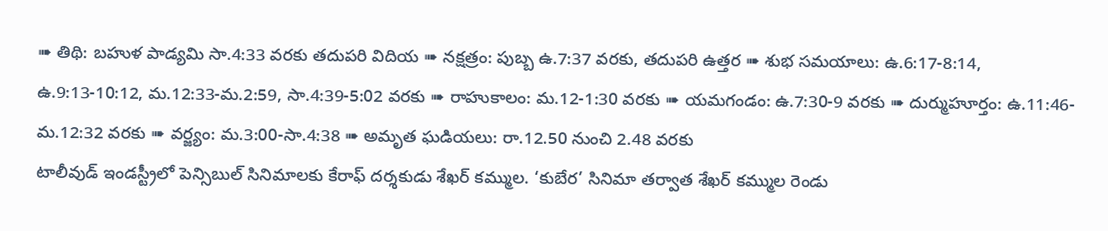➠ తిథి: బహుళ పాడ్యమి సా.4:33 వరకు తదుపరి విదియ ➠ నక్షత్రం: పుబ్బ ఉ.7:37 వరకు, తదుపరి ఉత్తర ➠ శుభ సమయాలు: ఉ.6:17-8:14, ఉ.9:13-10:12, మ.12:33-మ.2:59, సా.4:39-5:02 వరకు ➠ రాహుకాలం: మ.12-1:30 వరకు ➠ యమగండం: ఉ.7:30-9 వరకు ➠ దుర్ముహూర్తం: ఉ.11:46-మ.12:32 వరకు ➠ వర్జ్యం: మ.3:00-సా.4:38 ➠ అమృత ఘడియలు: రా.12.50 నుంచి 2.48 వరకు
టాలీవుడ్ ఇండస్ట్రీలో పెన్సిబుల్ సినిమాలకు కేరాఫ్ దర్శకుడు శేఖర్ కమ్ముల. ‘కుబేర’ సినిమా తర్వాత శేఖర్ కమ్ముల రెండు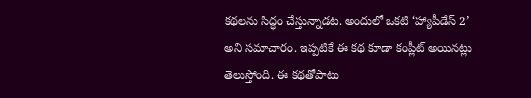కథలను సిద్ధం చేస్తున్నాడట. అందులో ఒకటి ‘హ్యాపీడేస్ 2’ అని సమాచారం. ఇప్పటికే ఈ కథ కూడా కంప్లీట్ అయినట్లు తెలుస్తోంది. ఈ కథతోపాటు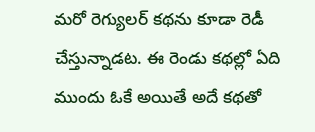మరో రెగ్యులర్ కథను కూడా రెడీ చేస్తున్నాడట. ఈ రెండు కథల్లో ఏది ముందు ఓకే అయితే అదే కథతో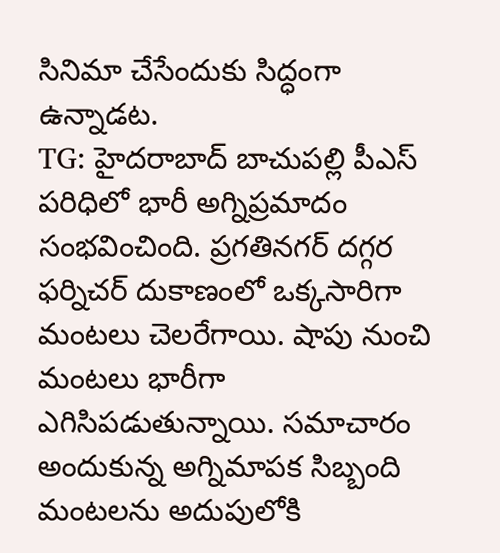సినిమా చేసేందుకు సిద్ధంగా ఉన్నాడట.
TG: హైదరాబాద్ బాచుపల్లి పీఎస్ పరిధిలో భారీ అగ్నిప్రమాదం సంభవించింది. ప్రగతినగర్ దగ్గర ఫర్నిచర్ దుకాణంలో ఒక్కసారిగా మంటలు చెలరేగాయి. షాపు నుంచి మంటలు భారీగా ఎగిసిపడుతున్నాయి. సమాచారం అందుకున్న అగ్నిమాపక సిబ్బంది మంటలను అదుపులోకి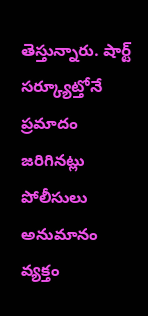తెస్తున్నారు. షార్ట్ సర్క్యూట్తోనే ప్రమాదం జరిగినట్లు పోలీసులు అనుమానం వ్యక్తం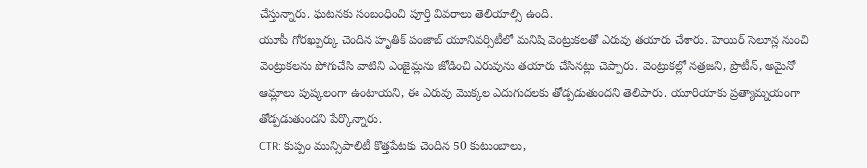చేస్తున్నారు. ఘటనకు సంబంధించి పూర్తి వివరాలు తెలియాల్సి ఉంది.
యూపీ గోరఖ్పుర్కు చెందిన హృతిక్ పంజాబ్ యూనివర్సిటీలో మనిషి వెంట్రుకలతో ఎరువు తయారు చేశారు. హెయిర్ సెలూన్ల నుంచి వెంట్రుకలను పోగుచేసి వాటిని ఎంజైమ్లను జోడించి ఎరువును తయారు చేసినట్లు చెప్పారు. వెంట్రుకల్లో నత్రజని, ప్రొటీన్, అమైనో ఆమ్లాలు పుష్కలంగా ఉంటాయని, ఈ ఎరువు మొక్కల ఎదుగుదలకు తోడ్పడుతుందని తెలిపారు. యూరియాకు ప్రత్యామ్నయంగా తోడ్పడుతుందని పేర్కొన్నారు.
CTR: కుప్పం మున్సిపాలిటీ కొత్తపేటకు చెందిన 50 కుటుంబాలు,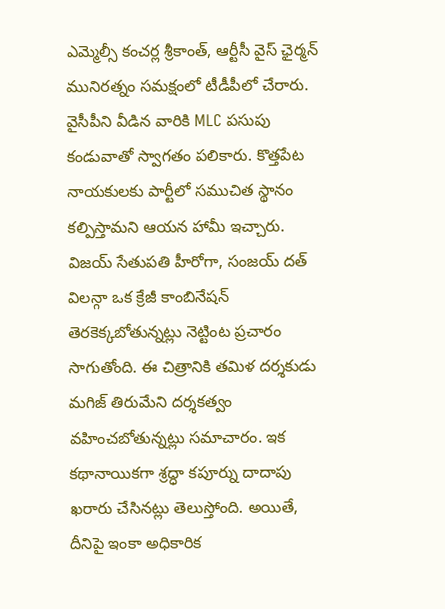ఎమ్మెల్సీ కంచర్ల శ్రీకాంత్, ఆర్టీసీ వైస్ ఛైర్మన్ మునిరత్నం సమక్షంలో టీడీపీలో చేరారు. వైసీపీని వీడిన వారికి MLC పసుపు కండువాతో స్వాగతం పలికారు. కొత్తపేట నాయకులకు పార్టీలో సముచిత స్థానం కల్పిస్తామని ఆయన హామీ ఇచ్చారు.
విజయ్ సేతుపతి హీరోగా, సంజయ్ దత్ విలన్గా ఒక క్రేజీ కాంబినేషన్ తెరకెక్కబోతున్నట్లు నెట్టింట ప్రచారం సాగుతోంది. ఈ చిత్రానికి తమిళ దర్శకుడు మగిజ్ తిరుమేని దర్శకత్వం వహించబోతున్నట్లు సమాచారం. ఇక కథానాయికగా శ్రద్ధా కపూర్ను దాదాపు ఖరారు చేసినట్లు తెలుస్తోంది. అయితే, దీనిపై ఇంకా అధికారిక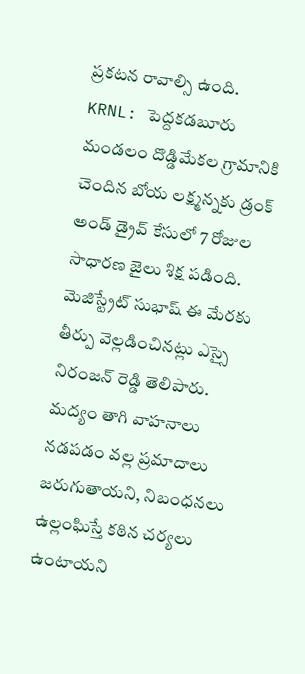ప్రకటన రావాల్సి ఉంది.
KRNL: పెద్దకడబూరు మండలం దొడ్డిమేకల గ్రామానికి చెందిన బోయ లక్ష్మన్నకు డ్రంక్ అండ్ డ్రైవ్ కేసులో 7 రోజుల సాధారణ జైలు శిక్ష పడింది. మెజిస్ట్రేట్ సుభాష్ ఈ మేరకు తీర్పు వెల్లడించినట్లు ఎస్సై నిరంజన్ రెడ్డి తెలిపారు. మద్యం తాగి వాహనాలు నడపడం వల్ల ప్రమాదాలు జరుగుతాయని, నిబంధనలు ఉల్లంఘిస్తే కఠిన చర్యలు ఉంటాయని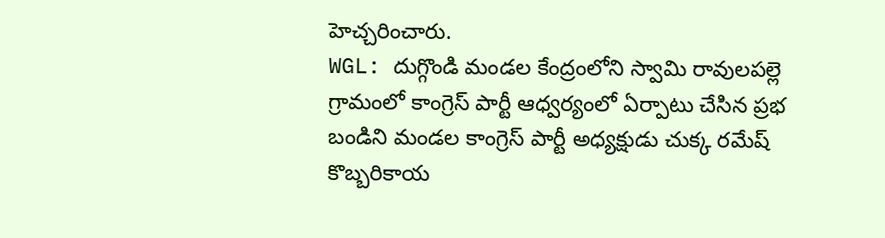హెచ్చరించారు.
WGL: దుగ్గొండి మండల కేంద్రంలోని స్వామి రావులపల్లె గ్రామంలో కాంగ్రెస్ పార్టీ ఆధ్వర్యంలో ఏర్పాటు చేసిన ప్రభ బండిని మండల కాంగ్రెస్ పార్టీ అధ్యక్షుడు చుక్క రమేష్ కొబ్బరికాయ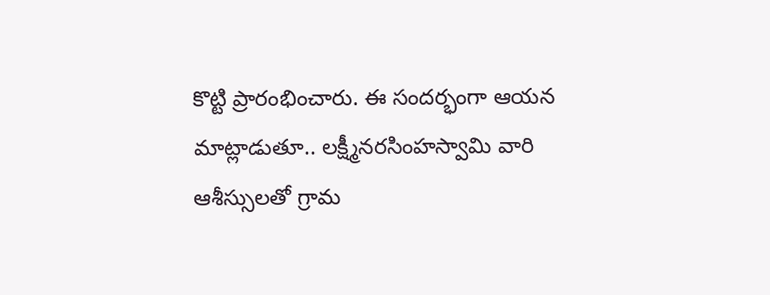కొట్టి ప్రారంభించారు. ఈ సందర్భంగా ఆయన మాట్లాడుతూ.. లక్ష్మీనరసింహస్వామి వారి ఆశీస్సులతో గ్రామ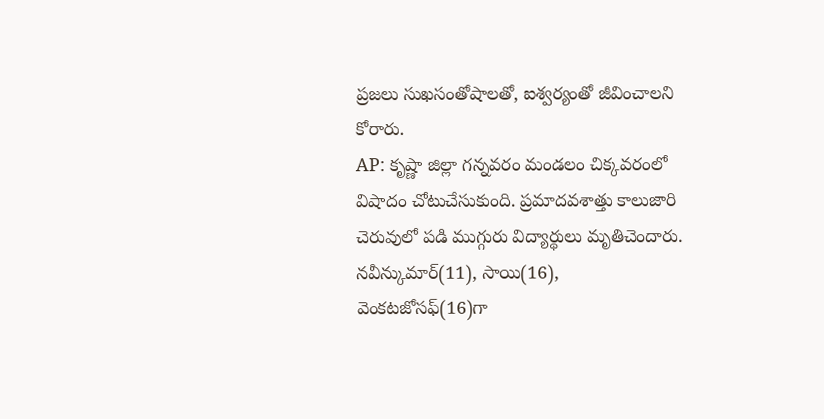ప్రజలు సుఖసంతోషాలతో, ఐశ్వర్యంతో జీవించాలని కోరారు.
AP: కృష్ణా జిల్లా గన్నవరం మండలం చిక్కవరంలో విషాదం చోటుచేసుకుంది. ప్రమాదవశాత్తు కాలుజారి చెరువులో పడి ముగ్గురు విద్యార్థులు మృతిచెందారు. నవీన్కుమార్(11), సాయి(16), వెంకటజోసఫ్(16)గా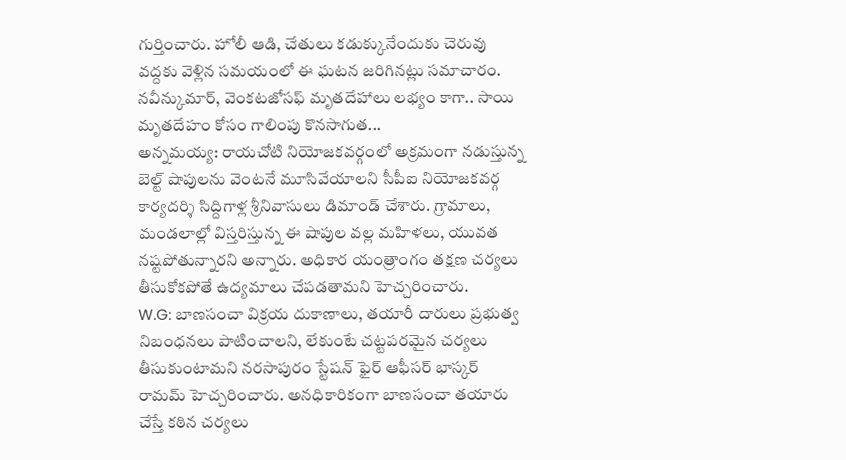గుర్తించారు. హోలీ ఆడి, చేతులు కడుక్కునేందుకు చెరువు వద్దకు వెళ్లిన సమయంలో ఈ ఘటన జరిగినట్లు సమాచారం. నవీన్కుమార్, వెంకటజోసఫ్ మృతదేహాలు లభ్యం కాగా.. సాయి మృతదేహం కోసం గాలింపు కొనసాగుత...
అన్నమయ్య: రాయచోటి నియోజకవర్గంలో అక్రమంగా నడుస్తున్న బెల్ట్ షాపులను వెంటనే మూసివేయాలని సీపీఐ నియోజకవర్గ కార్యదర్శి సిద్దిగాళ్ల శ్రీనివాసులు డిమాండ్ చేశారు. గ్రామాలు, మండలాల్లో విస్తరిస్తున్న ఈ షాపుల వల్ల మహిళలు, యువత నష్టపోతున్నారని అన్నారు. అధికార యంత్రాంగం తక్షణ చర్యలు తీసుకోకపోతే ఉద్యమాలు చేపడతామని హెచ్చరించారు.
W.G: బాణసంచా విక్రయ దుకాణాలు, తయారీ దారులు ప్రభుత్వ నిబంధనలు పాటించాలని, లేకుంటే చట్టపరమైన చర్యలు తీసుకుంటామని నరసాపురం స్టేషన్ ఫైర్ ఆఫీసర్ భాస్కర్ రామమ్ హెచ్చరించారు. అనధికారికంగా బాణసంచా తయారు చేస్తే కఠిన చర్యలు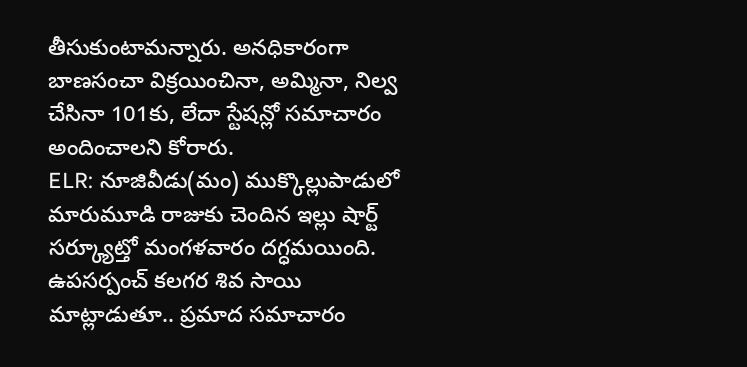తీసుకుంటామన్నారు. అనధికారంగా బాణసంచా విక్రయించినా, అమ్మినా, నిల్వ చేసినా 101కు, లేదా స్టేషన్లో సమాచారం అందించాలని కోరారు.
ELR: నూజివీడు(మం) ముక్కొల్లుపాడులో మారుమూడి రాజుకు చెందిన ఇల్లు షార్ట్ సర్క్యూట్తో మంగళవారం దగ్ధమయింది. ఉపసర్పంచ్ కలగర శివ సాయి మాట్లాడుతూ.. ప్రమాద సమాచారం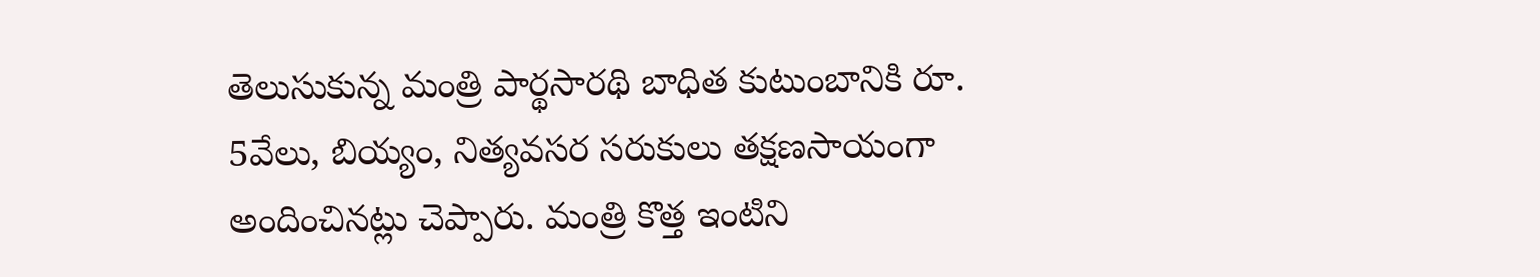తెలుసుకున్న మంత్రి పార్థసారథి బాధిత కుటుంబానికి రూ. 5వేలు, బియ్యం, నిత్యవసర సరుకులు తక్షణసాయంగా అందించినట్లు చెప్పారు. మంత్రి కొత్త ఇంటిని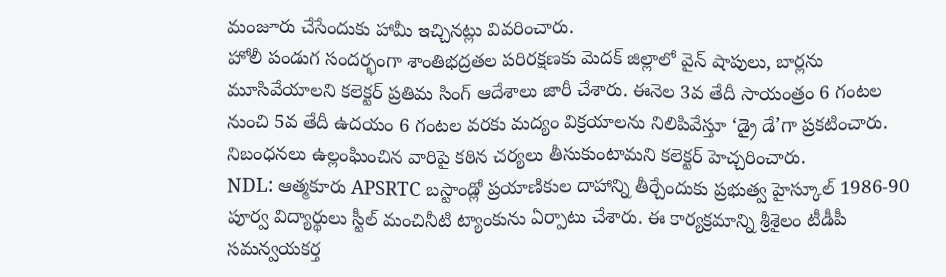మంజూరు చేసేందుకు హామీ ఇచ్చినట్లు వివరించారు.
హోలీ పండుగ సందర్భంగా శాంతిభద్రతల పరిరక్షణకు మెదక్ జిల్లాలో వైన్ షాపులు, బార్లను మూసివేయాలని కలెక్టర్ ప్రతిమ సింగ్ ఆదేశాలు జారీ చేశారు. ఈనెల 3వ తేదీ సాయంత్రం 6 గంటల నుంచి 5వ తేదీ ఉదయం 6 గంటల వరకు మద్యం విక్రయాలను నిలిపివేస్తూ ‘డ్రై డే’గా ప్రకటించారు. నిబంధనలు ఉల్లంఘించిన వారిపై కఠిన చర్యలు తీసుకుంటామని కలెక్టర్ హెచ్చరించారు.
NDL: ఆత్మకూరు APSRTC బస్టాండ్లో ప్రయాణికుల దాహాన్ని తీర్చేందుకు ప్రభుత్వ హైస్కూల్ 1986-90 పూర్వ విద్యార్థులు స్టీల్ మంచినీటి ట్యాంకును ఏర్పాటు చేశారు. ఈ కార్యక్రమాన్ని శ్రీశైలం టీడీపీ సమన్వయకర్త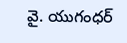వై. యుగంధర్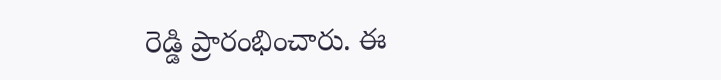రెడ్డి ప్రారంభించారు. ఈ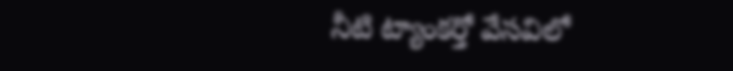నీటి ట్యాంకర్తో వేసవిలో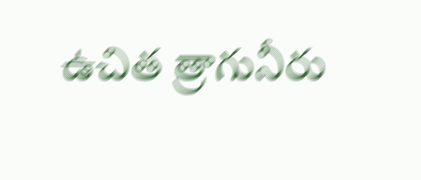ఉచిత త్రాగునీరు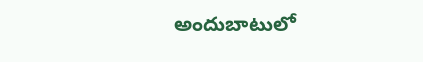అందుబాటులో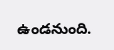ఉండనుంది.